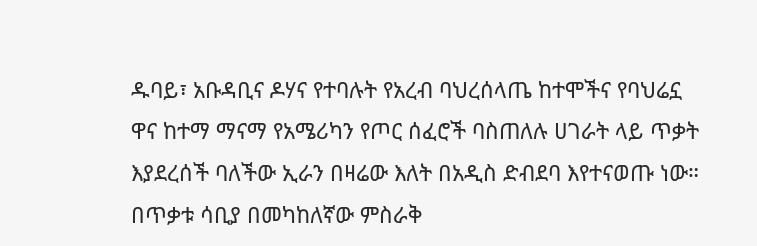ዱባይ፣ አቡዳቢና ዶሃና የተባሉት የአረብ ባህረሰላጤ ከተሞችና የባህሬኗ ዋና ከተማ ማናማ የአሜሪካን የጦር ሰፈሮች ባስጠለሉ ሀገራት ላይ ጥቃት እያደረሰች ባለችው ኢራን በዛሬው እለት በአዲስ ድብደባ እየተናወጡ ነው።
በጥቃቱ ሳቢያ በመካከለኛው ምስራቅ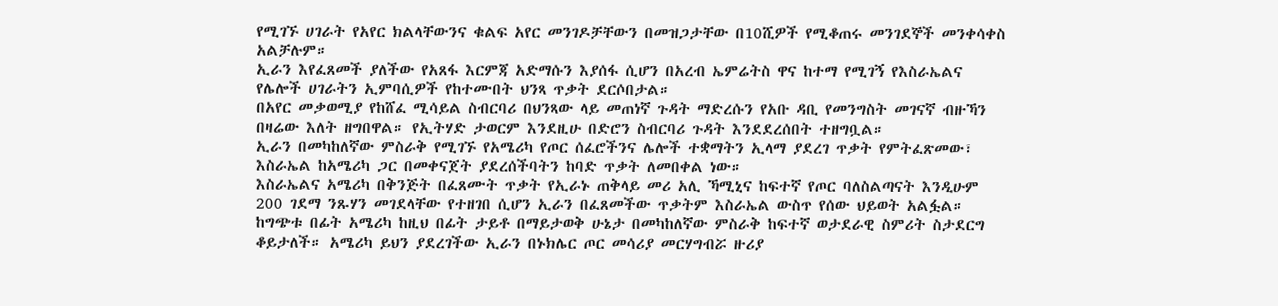የሚገኙ ሀገራት የአየር ክልላቸውንና ቁልፍ አየር መንገዶቻቸውን በመዝጋታቸው በ10ሺዎች የሚቆጠሩ መንገደኞች መንቀሳቀስ አልቻሉም።
ኢራን እየፈጸመች ያለችው የአጸፋ እርምጃ አድማሱን እያሰፋ ሲሆን በአረብ ኤምሬትስ ዋና ከተማ የሚገኝ የእስራኤልና የሌሎች ሀገራትን ኢምባሲዎች የከተሙበት ህንጻ ጥቃት ደርሶበታል።
በአየር መቃወሚያ የከሸፈ ሚሳይል ስብርባሪ በህንጻው ላይ መጠነኛ ጉዳት ማድረሱን የአቡ ዳቢ የመንግስት መገናኛ ብዙኻን በዛሬው እለት ዘግበዋል። የኢትሃድ ታወርም እንደዚሁ በድሮን ስብርባሪ ጉዳት እንደደረሰበት ተዘግቧል።
ኢራን በመካከለኛው ምስራቅ የሚገኙ የአሜሪካ የጦር ሰፈሮችንና ሌሎች ተቋማትን ኢላማ ያደረገ ጥቃት የምትፈጽመው፣ እስራኤል ከአሜሪካ ጋር በመቀናጀት ያደረሰችባትን ከባድ ጥቃት ለመበቀል ነው።
እስራኤልና አሜሪካ በቅንጅት በፈጸሙት ጥቃት የኢራኑ ጠቅላይ መሪ አሊ ኻሚኒና ከፍተኛ የጦር ባለስልጣናት እንዲሁም 200 ገደማ ንጹሃን መገደላቸው የተዘገበ ሲሆን ኢራን በፈጸመችው ጥቃትም እስራኤል ውስጥ የሰው ህይወት አልፏል።
ከግጭቱ በፊት አሜሪካ ከዚህ በፊት ታይቶ በማይታወቅ ሁኔታ በመካከለኛው ምስራቅ ከፍተኛ ወታደራዊ ስምሪት ስታደርግ ቆይታለች። አሜሪካ ይህን ያደረገችው ኢራን በኑክሌር ጦር መሳሪያ መርሃግብሯ ዙሪያ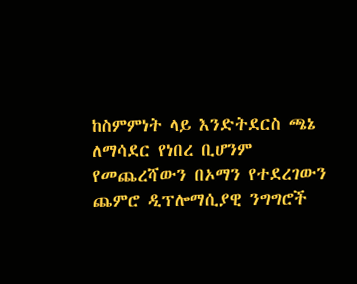ከስምምነት ላይ እንድትደርስ ጫኔ ለማሳደር የነበረ ቢሆንም የመጨረሻውን በኦማን የተደረገውን ጨምሮ ዲፕሎማሲያዊ ንግግሮች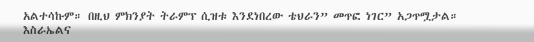አልተሳኩም። በዚህ ምክንያት ትራምፕ ሲዝቱ እንደነበረው ቴህራን” መጥፎ ነገር” አጋጥሟታል።
እስራኤልና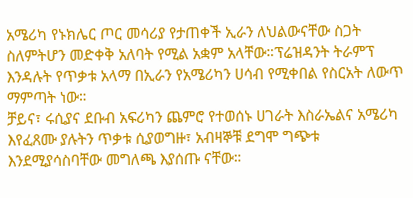አሜሪካ የኑክሌር ጦር መሳሪያ የታጠቀች ኢራን ለህልውናቸው ስጋት ስለምትሆን መድቀቅ አለባት የሚል አቋም አላቸው።ፕሬዝዳንት ትራምፕ እንዳሉት የጥቃቱ አላማ በኢራን የአሜሪካን ሀሳብ የሚቀበል የስርአት ለውጥ ማምጣት ነው።
ቻይና፣ ሩሲያና ደቡብ አፍሪካን ጨምሮ የተወሰኑ ሀገራት እስራኤልና አሜሪካ እየፈጸሙ ያሉትን ጥቃቱ ሲያወግዙ፣ አብዛኞቹ ደግሞ ግጭቱ እንደሚያሳስባቸው መግለጫ እያሰጡ ናቸው።